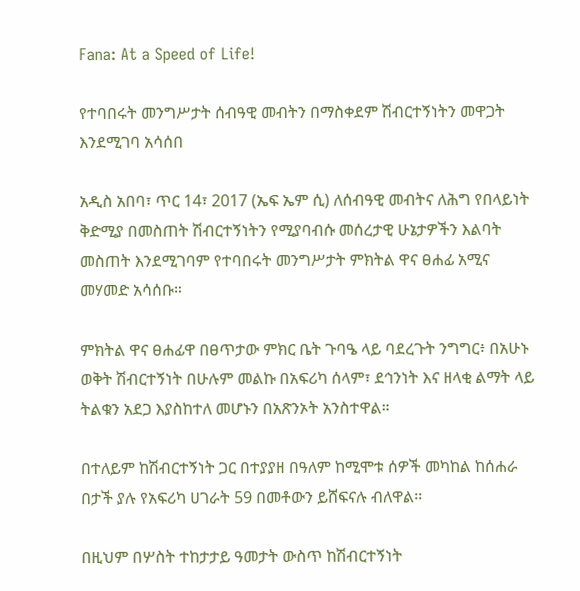Fana: At a Speed of Life!

የተባበሩት መንግሥታት ሰብዓዊ መብትን በማስቀደም ሽብርተኝነትን መዋጋት እንደሚገባ አሳሰበ

አዲስ አበባ፣ ጥር 14፣ 2017 (ኤፍ ኤም ሲ) ለሰብዓዊ መብትና ለሕግ የበላይነት ቅድሚያ በመስጠት ሽብርተኝነትን የሚያባብሱ መሰረታዊ ሁኔታዎችን እልባት መስጠት እንደሚገባም የተባበሩት መንግሥታት ምክትል ዋና ፀሐፊ አሚና መሃመድ አሳሰቡ።

ምክትል ዋና ፀሐፊዋ በፀጥታው ምክር ቤት ጉባዔ ላይ ባደረጉት ንግግር፥ በአሁኑ ወቅት ሽብርተኝነት በሁሉም መልኩ በአፍሪካ ሰላም፣ ደኅንነት እና ዘላቂ ልማት ላይ ትልቁን አደጋ እያስከተለ መሆኑን በአጽንኦት አንስተዋል።

በተለይም ከሽብርተኝነት ጋር በተያያዘ በዓለም ከሚሞቱ ሰዎች መካከል ከሰሐራ በታች ያሉ የአፍሪካ ሀገራት 59 በመቶውን ይሸፍናሉ ብለዋል፡፡

በዚህም በሦስት ተከታታይ ዓመታት ውስጥ ከሽብርተኝነት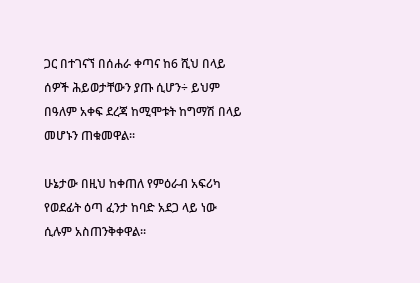ጋር በተገናኘ በሰሐራ ቀጣና ከ6 ሺህ በላይ ሰዎች ሕይወታቸውን ያጡ ሲሆን÷ ይህም በዓለም አቀፍ ደረጃ ከሚሞቱት ከግማሽ በላይ መሆኑን ጠቁመዋል፡፡

ሁኔታው በዚህ ከቀጠለ የምዕራብ አፍሪካ የወደፊት ዕጣ ፈንታ ከባድ አደጋ ላይ ነው ሲሉም አስጠንቅቀዋል፡፡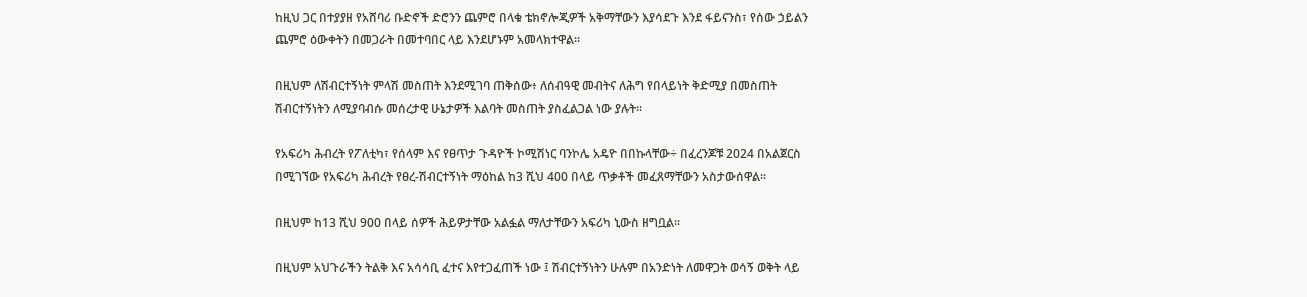ከዚህ ጋር በተያያዘ የአሸባሪ ቡድኖች ድሮንን ጨምሮ በላቁ ቴክኖሎጂዎች አቅማቸውን እያሳደጉ እንደ ፋይናንስ፣ የሰው ኃይልን ጨምሮ ዕውቀትን በመጋራት በመተባበር ላይ እንደሆኑም አመላክተዋል፡፡

በዚህም ለሽብርተኝነት ምላሽ መስጠት እንደሚገባ ጠቅሰው፥ ለሰብዓዊ መብትና ለሕግ የበላይነት ቅድሚያ በመስጠት ሽብርተኝነትን ለሚያባብሱ መሰረታዊ ሁኔታዎች እልባት መስጠት ያስፈልጋል ነው ያሉት፡፡

የአፍሪካ ሕብረት የፖለቲካ፣ የሰላም እና የፀጥታ ጉዳዮች ኮሚሽነር ባንኮሌ አዴዮ በበኩላቸው÷ በፈረንጆቹ 2024 በአልጀርስ በሚገኘው የአፍሪካ ሕብረት የፀረ-ሽብርተኝነት ማዕከል ከ3 ሺህ 400 በላይ ጥቃቶች መፈጸማቸውን አስታውሰዋል፡፡

በዚህም ከ13 ሺህ 900 በላይ ሰዎች ሕይዎታቸው አልፏል ማለታቸውን አፍሪካ ኒውስ ዘግቧል፡፡

በዚህም አህጉራችን ትልቅ እና አሳሳቢ ፈተና እየተጋፈጠች ነው ፤ ሽብርተኝነትን ሁሉም በአንድነት ለመዋጋት ወሳኝ ወቅት ላይ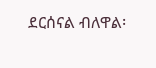ደርሰናል ብለዋል፡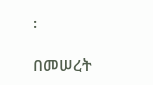፡

በመሠረት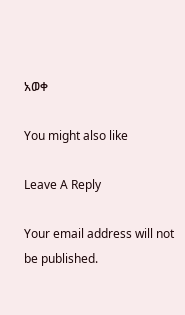አወቀ

You might also like

Leave A Reply

Your email address will not be published.